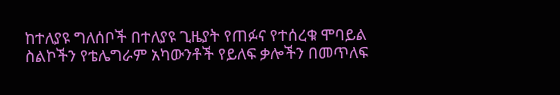ከተለያዩ ግለሰቦች በተለያዩ ጊዜያት የጠፉና የተሰረቁ ሞባይል ስልኮችን የቴሌግራም አካውንቶች የይለፍ ቃሎችን በመጥለፍ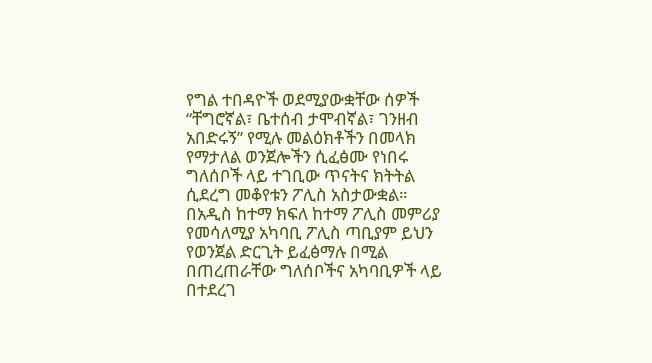የግል ተበዳዮች ወደሚያውቋቸው ሰዎች “ቸግሮኛል፣ ቤተሰብ ታሞብኛል፣ ገንዘብ አበድሩኝ” የሚሉ መልዕክቶችን በመላክ የማታለል ወንጀሎችን ሲፈፅሙ የነበሩ ግለሰቦች ላይ ተገቢው ጥናትና ክትትል ሲደረግ መቆየቱን ፖሊስ አስታውቋል።
በአዲስ ከተማ ክፍለ ከተማ ፖሊስ መምሪያ የመሳለሚያ አካባቢ ፖሊስ ጣቢያም ይህን የወንጀል ድርጊት ይፈፅማሉ በሚል በጠረጠራቸው ግለሰቦችና አካባቢዎች ላይ በተደረገ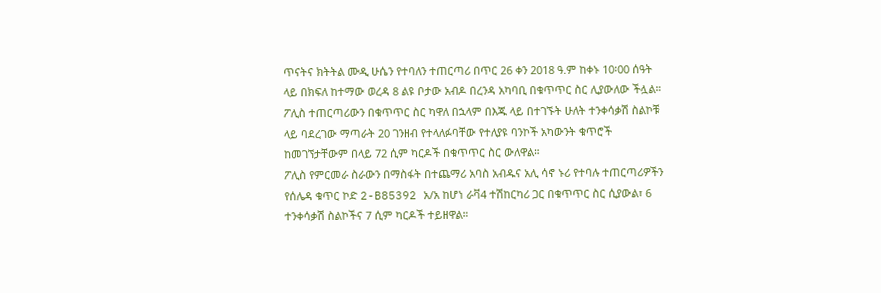ጥናትና ክትትል ሙዲ ሁሴን የተባለን ተጠርጣሪ በጥር 26 ቀን 2018 ዓ.ም ከቀኑ 10፡00 ሰዓት ላይ በክፍለ ከተማው ወረዳ 8 ልዩ ቦታው አብዶ በረንዳ አካባቢ በቁጥጥር ስር ሊያውለው ችሏል።
ፖሊስ ተጠርጣሪውን በቁጥጥር ስር ካዋለ በኋላም በእጁ ላይ በተገኙት ሁለት ተንቀሳቃሽ ስልኮቹ ላይ ባደረገው ማጣራት 20 ገንዘብ የተላለፉባቸው የተለያዩ ባንኮች አካውንት ቁጥሮች ከመገኘታቸውም በላይ 72 ሲም ካርዶች በቁጥጥር ስር ውለዋል።
ፖሊስ የምርመራ ስራውን በማስፋት በተጨማሪ አባስ አብዱና አሊ ሳኖ ኑሪ የተባሉ ተጠርጣሪዎችን የሰሌዳ ቁጥር ኮድ 2-B85392 አ/አ ከሆነ ራቫ4 ተሽከርካሪ ጋር በቁጥጥር ስር ሲያውል፣ 6 ተንቀሳቃሽ ስልኮችና 7 ሲም ካርዶች ተይዘዋል።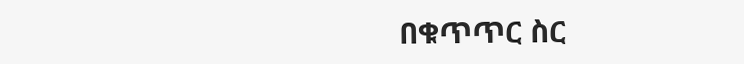በቁጥጥር ስር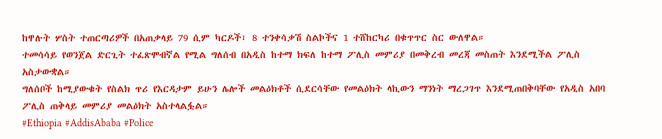ከዋሉት ሦስት ተጠርጣሪዎች በአጠቃላይ 79 ሲም ካርዶች፣ 8 ተንቀሳቃሽ ስልኮችና 1 ተሸከርካሪ በቁጥጥር ስር ውለዋል።
ተመሳሳይ የወንጀል ድርጊት ተፈጽሞብኛል የሚል ግለሰብ በአዲስ ከተማ ክፍለ ከተማ ፖሊስ መምሪያ በመቅረብ መረጃ መስጠት እንደሚችል ፖሊስ አስታውቋል።
ግለሰቦች ከሚያውቁት የስልክ ጥሪ የእርዳታም ይሁን ሌሎች መልዕክቶች ሲደርሳቸው የመልዕክት ላኪውን ማንነት ማረጋገጥ እንደሚጠበቅባቸው የአዲስ አበባ ፖሊስ ጠቅላይ መምሪያ መልዕክት አስተላልፏል።
#Ethiopia #AddisAbaba #Police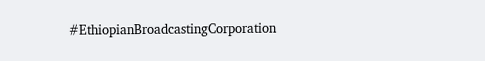#EthiopianBroadcastingCorporation